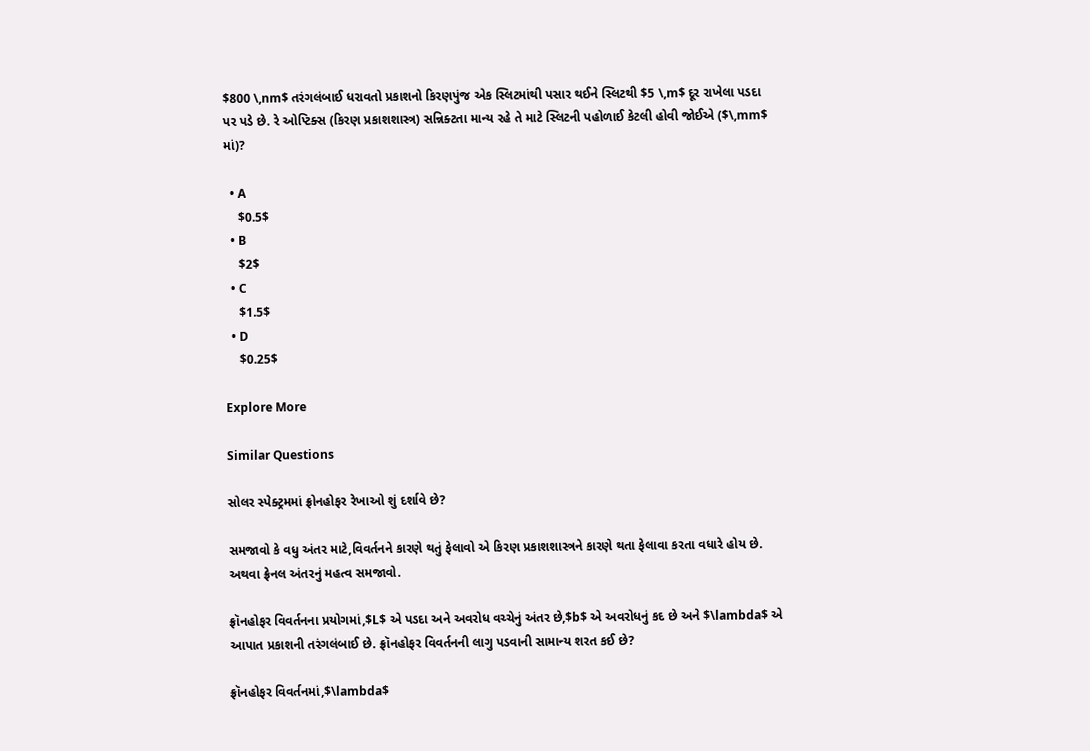$800 \,nm$ તરંગલંબાઈ ધરાવતો પ્રકાશનો કિરણપુંજ એક સ્લિટમાંથી પસાર થઈને સ્લિટથી $5 \,m$ દૂર રાખેલા પડદા પર પડે છે. રે ઓપ્ટિક્સ (કિરણ પ્રકાશશાસ્ત્ર) સન્નિક્ટતા માન્ય રહે તે માટે સ્લિટની પહોળાઈ કેટલી હોવી જોઈએ ($\,mm$ માં)?

  • A
    $0.5$
  • B
    $2$
  • C
    $1.5$
  • D
    $0.25$

Explore More

Similar Questions

સોલર સ્પેક્ટ્રમમાં ફ્રોનહોફર રેખાઓ શું દર્શાવે છે?

સમજાવો કે વધુ અંતર માટે,વિવર્તનને કારણે થતું ફેલાવો એ કિરણ પ્રકાશશાસ્ત્રને કારણે થતા ફેલાવા કરતા વધારે હોય છે. અથવા ફ્રેનલ અંતરનું મહત્વ સમજાવો.

ફ્રૉનહોફર વિવર્તનના પ્રયોગમાં,$L$ એ પડદા અને અવરોધ વચ્ચેનું અંતર છે,$b$ એ અવરોધનું કદ છે અને $\lambda$ એ આપાત પ્રકાશની તરંગલંબાઈ છે. ફ્રૉનહોફર વિવર્તનની લાગુ પડવાની સામાન્ય શરત કઈ છે?

ફ્રૉનહોફર વિવર્તનમાં,$\lambda$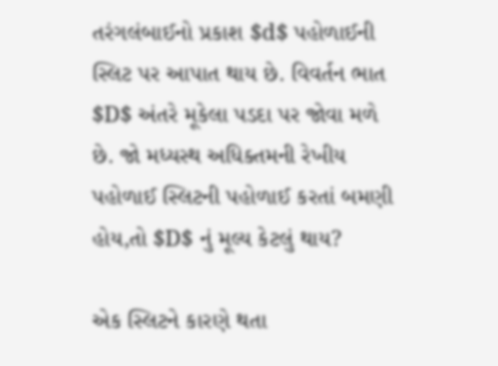તરંગલંબાઈનો પ્રકાશ $d$ પહોળાઈની સ્લિટ પર આપાત થાય છે. વિવર્તન ભાત $D$ અંતરે મૂકેલા પડદા પર જોવા મળે છે. જો મધ્યસ્થ અધિક્તમની રેખીય પહોળાઈ સ્લિટની પહોળાઈ કરતાં બમણી હોય,તો $D$ નું મૂલ્ય કેટલું થાય?

એક સ્લિટને કારણે થતા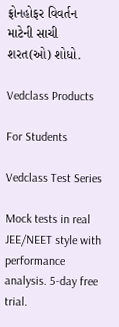ફ્રોનહોફર વિવર્તન માટેની સાચી શરત(ઓ) શોધો.

Vedclass Products

For Students

Vedclass Test Series

Mock tests in real JEE/NEET style with performance analysis. 5-day free trial.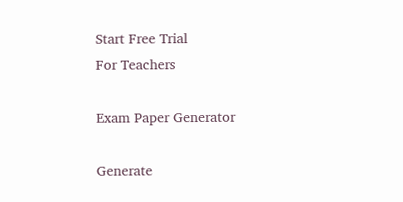Start Free Trial
For Teachers

Exam Paper Generator

Generate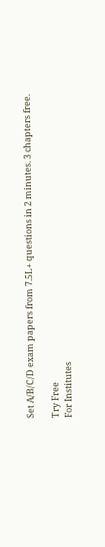Set A/B/C/D exam papers from 7.5L+ questions in 2 minutes. 3 chapters free.

Try Free
For Institutes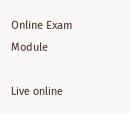Online Exam Module

Live online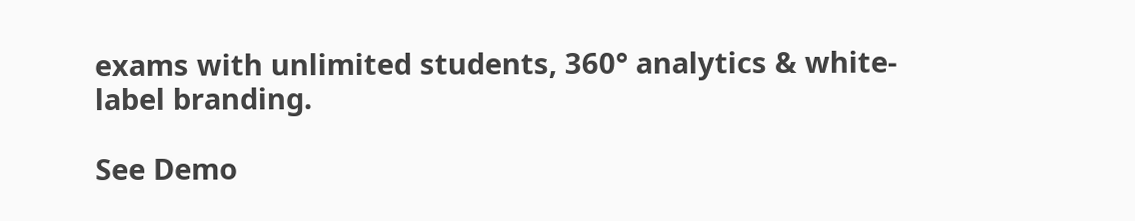exams with unlimited students, 360° analytics & white-label branding.

See Demo